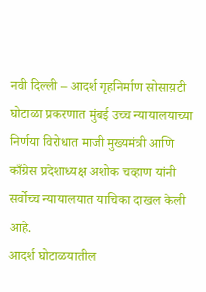नवी दिल्ली – आदर्श गृहनिर्माण सोसाय़टी घोटाळा प्रकरणात मुंबई उच्च न्यायालयाच्या निर्णया विरोधात माजी मुख्यमंत्री आणि काँग्रेस प्रदेशाध्यक्ष अशोक चव्हाण यांनी सर्वोच्च न्यायालयात याचिका दाखल केली आहे.
आदर्श घोटाळयातील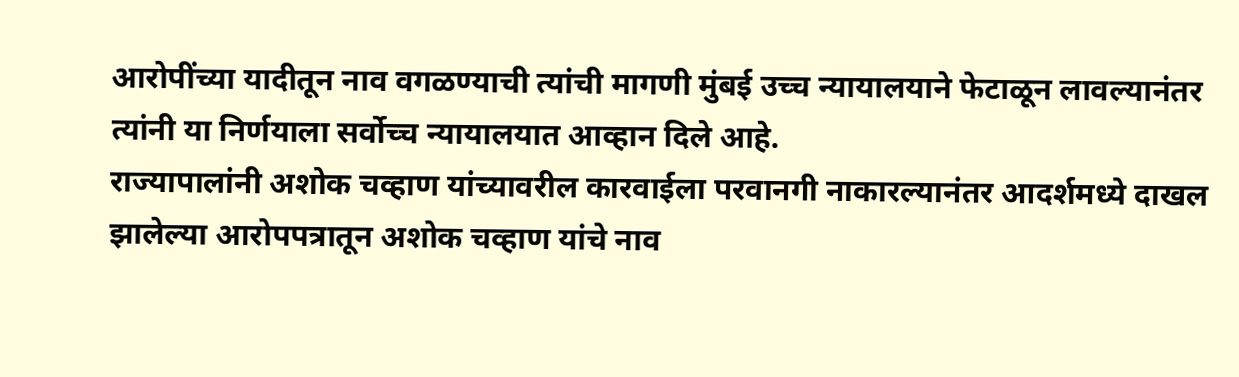आरोपींच्या यादीतून नाव वगळण्याची त्यांची मागणी मुंबई उच्च न्यायालयाने फेटाळून लावल्यानंतर त्यांनी या निर्णयाला सर्वोच्च न्यायालयात आव्हान दिले आहे.
राज्यापालांनी अशोक चव्हाण यांच्यावरील कारवाईला परवानगी नाकारल्यानंतर आदर्शमध्ये दाखल झालेल्या आरोपपत्रातून अशोक चव्हाण यांचे नाव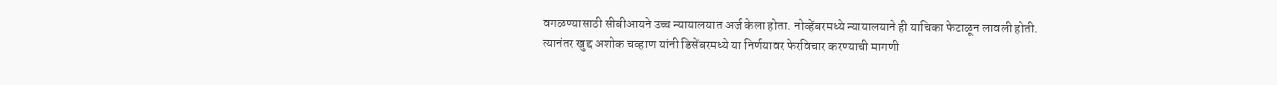वगळण्यासाठी सीबीआयने उच्च न्यायालयात अर्ज केला होता. नोव्हेंबरमध्ये न्यायालयाने ही याचिका फेटाळून लावली होती.
त्यानंतर खुद्द अशोक चव्हाण यांनी डिसेंबरमध्ये या निर्णयावर फेरविचार करण्याची मागणी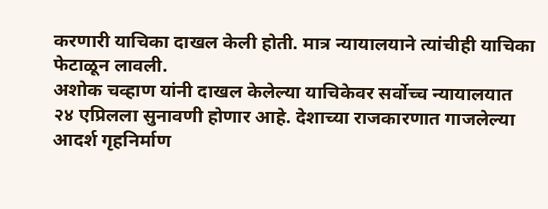करणारी याचिका दाखल केली होती. मात्र न्यायालयाने त्यांचीही याचिका फेटाळून लावली.
अशोक चव्हाण यांनी दाखल केलेल्या याचिकेवर सर्वोच्च न्यायालयात २४ एप्रिलला सुनावणी होणार आहे. देशाच्या राजकारणात गाजलेल्या आदर्श गृहनिर्माण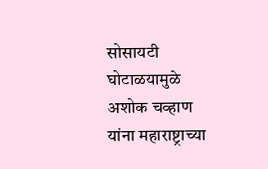सोसायटी घोटाळयामुळे अशोक चव्हाण यांना महाराष्ट्राच्या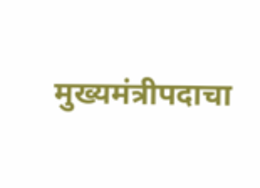मुख्यमंत्रीपदाचा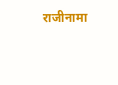राजीनामा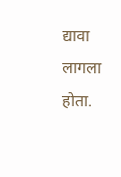द्यावा लागला होता.